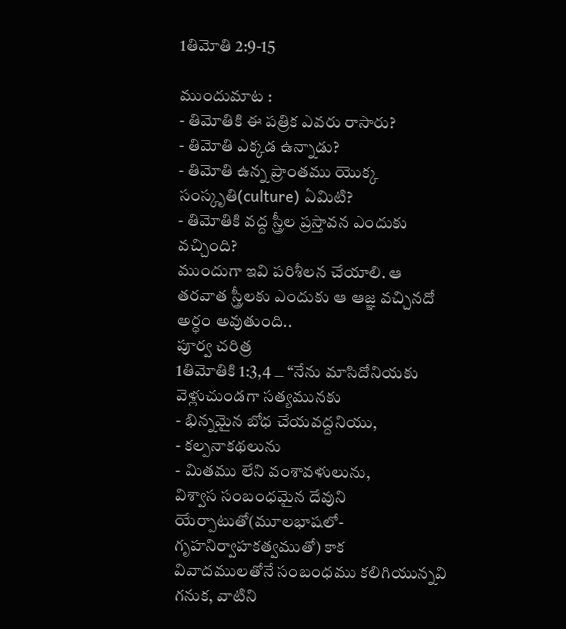1తిమోతి 2:9-15

ముందుమాట :
- తిమోతికి ఈ పత్రిక ఎవరు రాసారు?
- తిమోతి ఎక్కడ ఉన్నాడు?
- తిమోతి ఉన్న ప్రాంతము యొక్క సంస్కృతి(culture) ఏమిటి?
- తిమోతికి వద్ద స్త్రీల ప్రస్తావన ఎందుకు వచ్చింది?
ముందుగా ఇవి పరిశీలన చేయాలి. ఆ తరవాత స్త్రీలకు ఎందుకు ఆ ఆజ్ఞ వచ్చినదో అర్ధం అవుతుంది..
పూర్వ చరిత్ర
1తిమోతికి 1:3,4 ౼ “నేను మాసిదోనియకు వెళ్లుచుండగా సత్యమునకు
- భిన్నమైన బోధ చేయవద్దనియు,
- కల్పనాకథలును
- మితము లేని వంశావళులును,
విశ్వాస సంబంధమైన దేవుని యేర్పాటుతో(మూలభాషలో-గృహనిర్వాహకత్వముతో) కాక వివాదములతోనే సంబంధము కలిగియున్నవి గనుక, వాటిని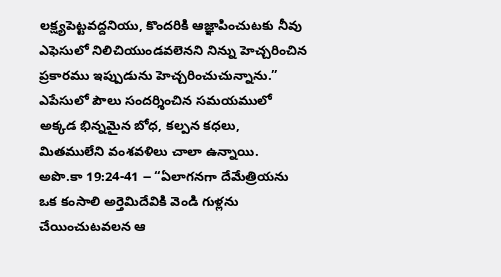లక్ష్యపెట్టవద్దనియు, కొందరికి ఆజ్ఞాపించుటకు నీవు ఎఫెసులో నిలిచియుండవలెనని నిన్ను హెచ్చరించిన ప్రకారము ఇప్పుడును హెచ్చరించుచున్నాను.”
ఎపేసులో పౌలు సందర్శించిన సమయములో అక్కడ భిన్నమైన బోధ, కల్పన కధలు, మితములేని వంశవళిలు చాలా ఉన్నాయి.
అపొ.కా 19:24-41 ౼ “ఏలాగనగా దేమేత్రియను ఒక కంసాలి అర్తెమిదేవికి వెండి గుళ్లను చేయించుటవలన ఆ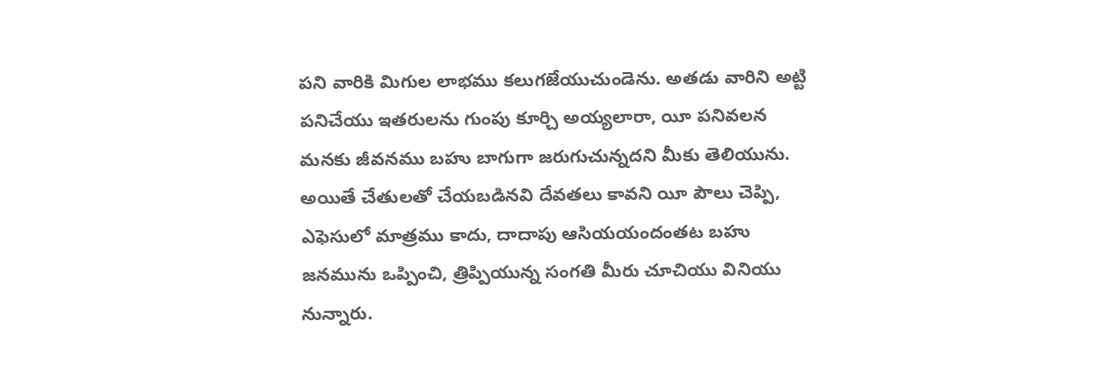పని వారికి మిగుల లాభము కలుగజేయుచుండెను. అతడు వారిని అట్టి పనిచేయు ఇతరులను గుంపు కూర్చి అయ్యలారా, యీ పనివలన మనకు జీవనము బహు బాగుగా జరుగుచున్నదని మీకు తెలియును. అయితే చేతులతో చేయబడినవి దేవతలు కావని యీ పౌలు చెప్పి, ఎఫెసులో మాత్రము కాదు, దాదాపు ఆసియయందంతట బహు జనమును ఒప్పించి, త్రిప్పియున్న సంగతి మీరు చూచియు వినియు నున్నారు.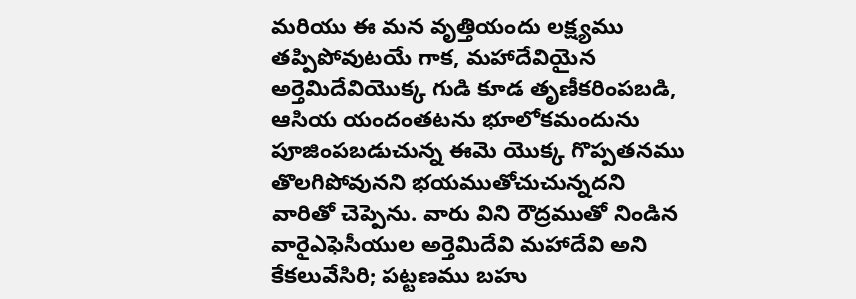మరియు ఈ మన వృత్తియందు లక్ష్యము తప్పిపోవుటయే గాక, మహాదేవియైన అర్తెమిదేవియొక్క గుడి కూడ తృణీకరింపబడి, ఆసియ యందంతటను భూలోకమందును పూజింపబడుచున్న ఈమె యొక్క గొప్పతనము తొలగిపోవునని భయముతోచుచున్నదని వారితో చెప్పెను. వారు విని రౌద్రముతో నిండిన వారైఎఫెసీయుల అర్తెమిదేవి మహాదేవి అని కేకలువేసిరి; పట్టణము బహు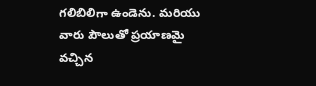గలిబిలిగా ఉండెను. మరియు వారు పౌలుతో ప్రయాణమై వచ్చిన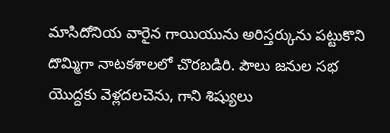మాసిదోనియ వారైన గాయియును అరిస్తర్కును పట్టుకొని దొమ్మిగా నాటకశాలలో చొరబడిరి. పౌలు జనుల సభ యొద్దకు వెళ్లదలచెను, గాని శిష్యులు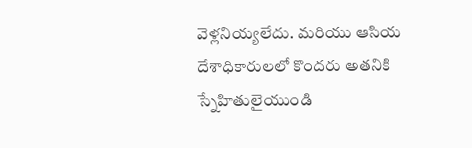వెళ్లనియ్యలేదు. మరియు ఆసియ దేశాధికారులలో కొందరు అతనికి స్నేహితులైయుండి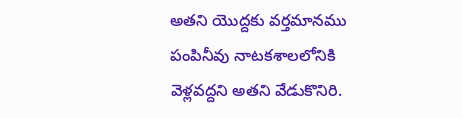అతని యొద్దకు వర్తమానము పంపినీవు నాటకశాలలోనికి వెళ్లవద్దని అతని వేడుకొనిరి.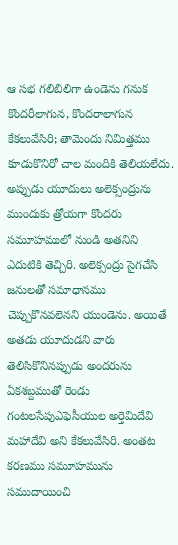ఆ సభ గలిబిలిగా ఉండెను గనుక కొందరీలాగున, కొందరాలాగున కేకలువేసిరి; తామెందు నిమిత్తము కూడుకొనిరో చాల మందికి తెలియలేదు. అప్పుడు యూదులు అలెక్సంద్రును ముందుకు త్రోయగా కొందరు సమూహములో నుండి అతనిని ఎదుటికి తెచ్చిరి. అలెక్సంద్రు సైగచేసి జనులతో సమాధానము చెప్పుకొనవలెనని యుండెను. అయితే అతడు యూదుడని వారు తెలిసికొనినప్పుడు అందరును ఏకశబ్దముతో రెండు గంటలసేపుఎఫెసీయుల అర్తెమిదేవి మహాదేవి అని కేకలువేసిరి. అంతట కరణము సమూహమును సముదాయించి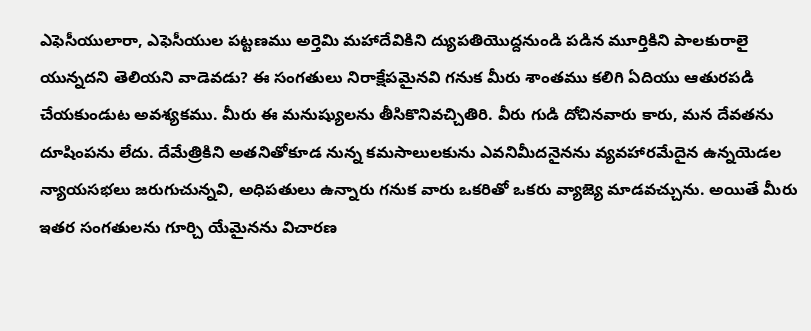ఎఫెసీయులారా, ఎఫెసీయుల పట్టణము అర్తెమి మహాదేవికిని ద్యుపతియొద్దనుండి పడిన మూర్తికిని పాలకురాలై యున్నదని తెలియని వాడెవడు? ఈ సంగతులు నిరాక్షేపమైనవి గనుక మీరు శాంతము కలిగి ఏదియు ఆతురపడి చేయకుండుట అవశ్యకము. మీరు ఈ మనుష్యులను తీసికొనివచ్చితిరి. వీరు గుడి దోచినవారు కారు, మన దేవతను దూషింపను లేదు. దేమేత్రికిని అతనితోకూడ నున్న కమసాలులకును ఎవనిమీదనైనను వ్యవహారమేదైన ఉన్నయెడల న్యాయసభలు జరుగుచున్నవి, అధిపతులు ఉన్నారు గనుక వారు ఒకరితో ఒకరు వ్యాజ్యె మాడవచ్చును. అయితే మీరు ఇతర సంగతులను గూర్చి యేమైనను విచారణ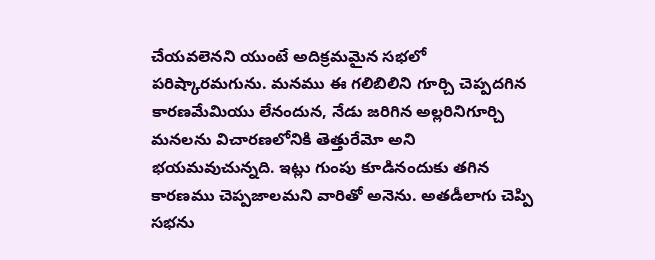చేయవలెనని యుంటే అదిక్రమమైన సభలో పరిష్కారమగును. మనము ఈ గలిబిలిని గూర్చి చెప్పదగిన కారణమేమియు లేనందున, నేడు జరిగిన అల్లరినిగూర్చి మనలను విచారణలోనికి తెత్తురేమో అని భయమవుచున్నది. ఇట్లు గుంపు కూడినందుకు తగిన కారణము చెప్పజాలమని వారితో అనెను. అతడీలాగు చెప్పి సభను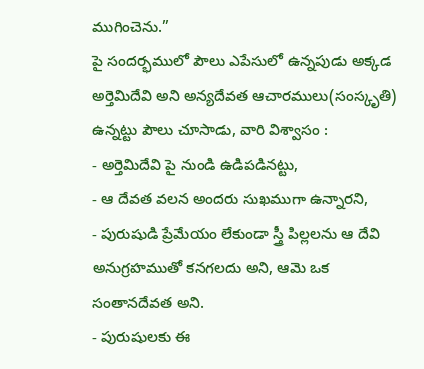ముగించెను.”
పై సందర్భములో పౌలు ఎపేసులో ఉన్నపుడు అక్కడ అర్తెమిదేవి అని అన్యదేవత ఆచారములు(సంస్కృతి) ఉన్నట్టు పౌలు చూసాడు, వారి విశ్వాసం :
- అర్తెమిదేవి పై నుండి ఉడిపడినట్టు,
- ఆ దేవత వలన అందరు సుఖముగా ఉన్నారని,
- పురుషుడి ప్రేమేయం లేకుండా స్త్రీ పిల్లలను ఆ దేవి అనుగ్రహముతో కనగలదు అని, ఆమె ఒక సంతానదేవత అని.
- పురుషులకు ఈ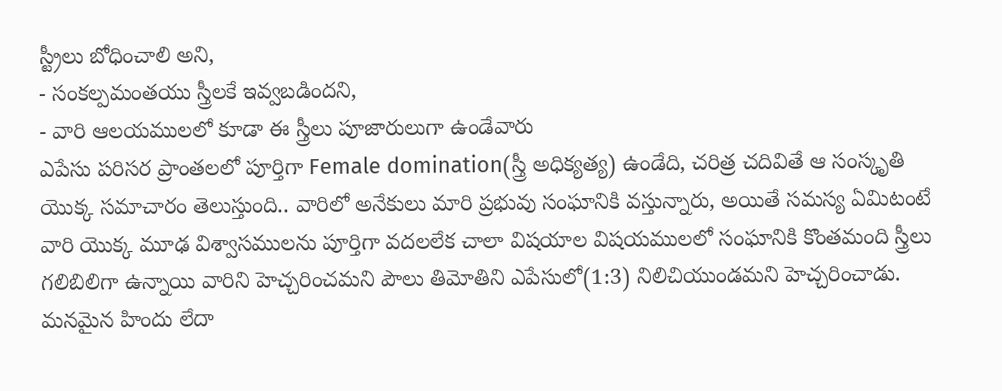స్ట్రీలు బోధించాలి అని,
- సంకల్పమంతయు స్త్రీలకే ఇవ్వబడిందని,
- వారి ఆలయములలో కూడా ఈ స్త్రీలు పూజారులుగా ఉండేవారు
ఎపేసు పరిసర ప్రాంతలలో పూర్తిగా Female domination(స్త్రీ అధిక్యత్య) ఉండేది, చరిత్ర చదివితే ఆ సంస్కృతి యొక్క సమాచారం తెలుస్తుంది.. వారిలో అనేకులు మారి ప్రభువు సంఘానికి వస్తున్నారు, అయితే సమస్య ఏమిటంటే వారి యొక్క మూఢ విశ్వాసములను పూర్తిగా వదలలేక చాలా విషయాల విషయములలో సంఘానికి కొంతమంది స్త్రీలు గలిబిలిగా ఉన్నాయి వారిని హెచ్చరించమని పౌలు తిమోతిని ఎపేసులో(1:3) నిలిచియుండమని హెచ్చరించాడు. మనమైన హిందు లేదా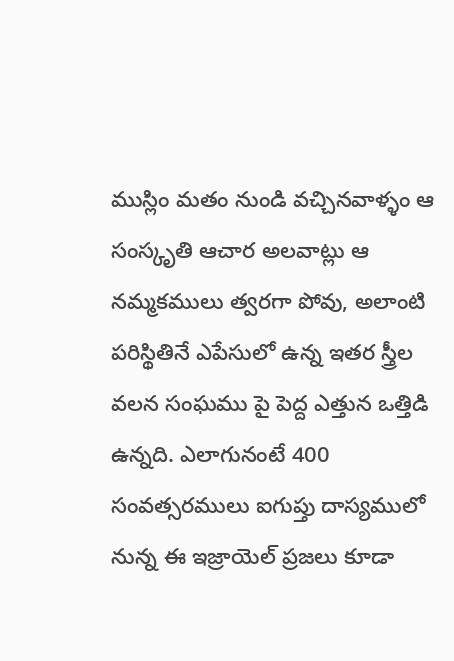ముస్లిం మతం నుండి వచ్చినవాళ్ళం ఆ సంస్కృతి ఆచార అలవాట్లు ఆ నమ్మకములు త్వరగా పోవు, అలాంటి పరిస్థితినే ఎపేసులో ఉన్న ఇతర స్త్రీల వలన సంఘము పై పెద్ద ఎత్తున ఒత్తిడి ఉన్నది. ఎలాగునంటే 400 సంవత్సరములు ఐగుప్తు దాస్యములో నున్న ఈ ఇజ్రాయెల్ ప్రజలు కూడా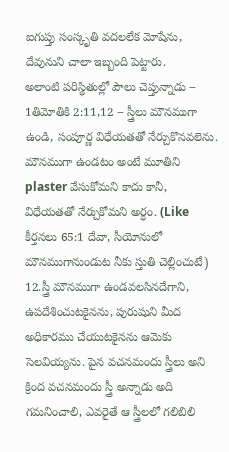ఐగుప్తు సంస్కృతి వదలలేక మోషేను, దేవునుని చాలా ఇబ్బంది పెట్టారు.
అలాంటి పరిస్థితుల్లో పౌలు చెప్తున్నాడు ౼ 1తిమోతికి 2:11,12 ౼ స్త్రీలు మౌనముగా ఉండి, సంపూర్ణ విధేయతతో నేర్చుకొనవలెను. మౌనముగా ఉండటం అంటే మూతిని plaster వేసుకోమని కాదు కానీ, విధేయతతో నేర్చుకోమని అర్ధం. (Like కీర్తనలు 65:1 దేవా, సీయోనులో మౌనముగానుండుట నీకు స్తుతి చెల్లించుటే)
12.స్త్రీ మౌనముగా ఉండవలసినదేగాని, ఉపదేశించుటకైనను, పురుషుని మీద అధికారము చేయుటకైనను ఆమెకు సెలవియ్యను. పైన వచనమందు స్త్రీలు అని క్రింద వచనమందు స్త్రీ అన్నాడు అది గమనించాలి, ఎవరైతే ఆ స్త్రీలలో గలిబిలి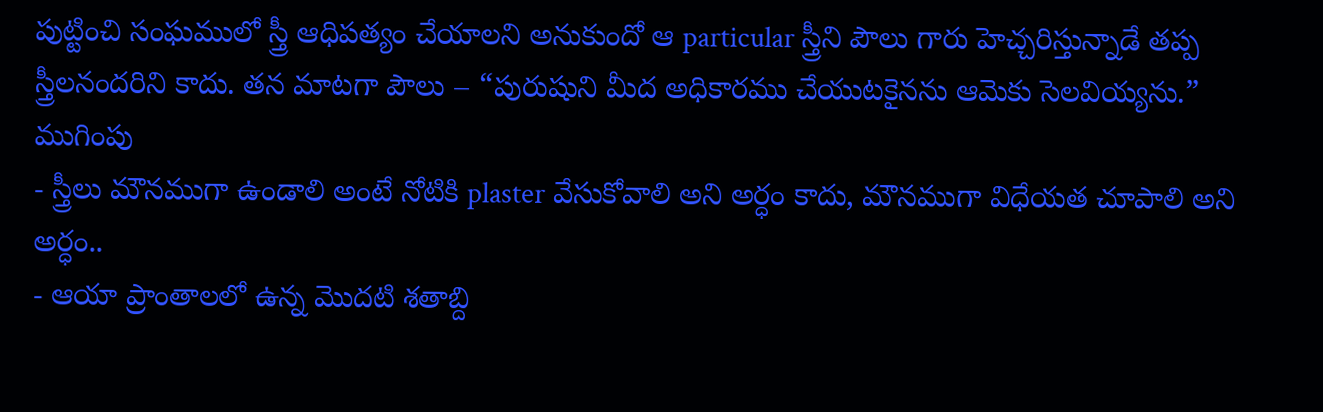పుట్టించి సంఘములో స్త్రీ ఆధిపత్యం చేయాలని అనుకుందో ఆ particular స్త్రీని పౌలు గారు హెచ్చరిస్తున్నాడే తప్ప స్త్రీలనందరిని కాదు. తన మాటగా పౌలు ౼ “పురుషుని మీద అధికారము చేయుటకైనను ఆమెకు సెలవియ్యను.”
ముగింపు
- స్త్రీలు మౌనముగా ఉండాలి అంటే నోటికి plaster వేసుకోవాలి అని అర్ధం కాదు, మౌనముగా విధేయత చూపాలి అని అర్ధం..
- ఆయా ప్రాంతాలలో ఉన్న మొదటి శతాబ్ది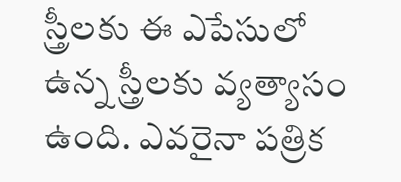స్త్రీలకు ఈ ఎపేసులో ఉన్న స్త్రీలకు వ్యత్యాసం ఉంది. ఎవరైనా పత్రిక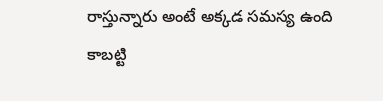రాస్తున్నారు అంటే అక్కడ సమస్య ఉంది కాబట్టి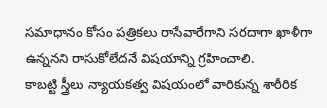సమాధానం కోసం పత్రికలు రాసేవారేగాని సరదాగా ఖాళీగా ఉన్ననని రాసుకోలేదనే విషయాన్ని గ్రహించాలి.
కాబట్టి స్త్రీలు న్యాయకత్వ విషయంలో వారికున్న శారీరిక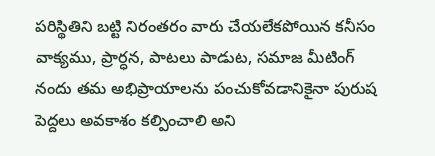పరిస్థితిని బట్టి నిరంతరం వారు చేయలేకపోయిన కనీసం వాక్యము, ప్రార్ధన, పాటలు పాడుట, సమాజ మీటింగ్ నందు తమ అభిప్రాయాలను పంచుకోవడానికైనా పురుష పెద్దలు అవకాశం కల్పించాలి అని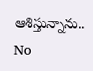ఆశిస్తున్నాను..
No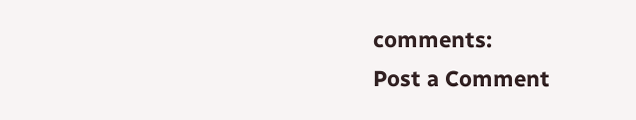comments:
Post a Comment